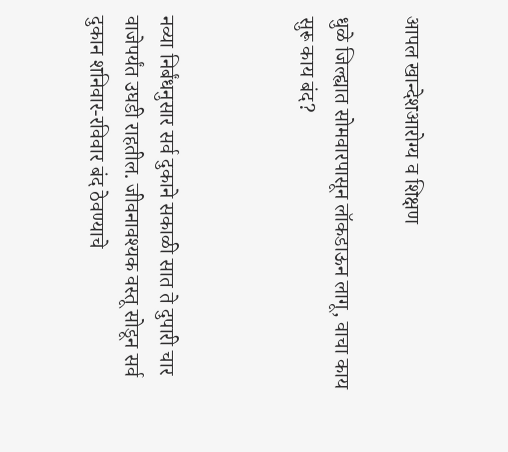आपल खान्देशआरोग्य व शिक्षण

धुळे जिल्ह्यात सोमवारपासून लॉकडाऊन लागू, वाचा काय सुरू काय बंद?



नव्या निर्बंधनुसार सर्व दुकाने सकाळी सात ते दुपारी चार वाजेपर्यंत उघडी राहतील. जीवनावश्यक वस्तू सोडून सर्व दुकान शनिवार-रविवार बंद ठेवण्याचे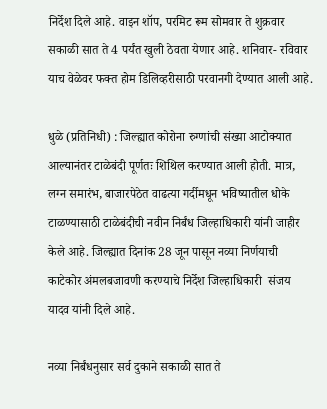निर्देश दिले आहे. वाइन शॉप, परमिट रूम सोमवार ते शुक्रवार सकाळी सात ते 4 पर्यंत खुली ठेवता येणार आहे. शनिवार- रविवार याच वेळेवर फक्त होम डिलिव्हरीसाठी परवानगी देण्यात आली आहे.

धुळे (प्रतिनिधी) : जिल्ह्यात कोरोना रुग्णांची संख्या आटोक्यात आल्यानंतर टाळेबंदी पूर्णतः शिथिल करण्यात आली होती. मात्र, लग्न समारंभ, बाजारपेठेत वाढत्या गर्दीमधून भविष्यातील धोके टाळण्यासाठी टाळेबंदीची नवीन निर्बंध जिल्हाधिकारी यांनी जाहीर केले आहे. जिल्ह्यात दिनांक 28 जून पासून नव्या निर्णयाची काटेकोर अंमलबजावणी करण्याचे निर्देश जिल्हाधिकारी  संजय यादव यांनी दिले आहे.

नव्या निर्बंधनुसार सर्व दुकाने सकाळी सात ते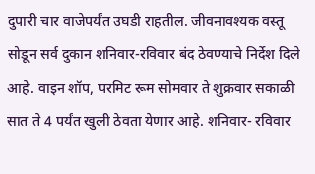दुपारी चार वाजेपर्यंत उघडी राहतील. जीवनावश्यक वस्तू सोडून सर्व दुकान शनिवार-रविवार बंद ठेवण्याचे निर्देश दिले आहे. वाइन शॉप, परमिट रूम सोमवार ते शुक्रवार सकाळी सात ते 4 पर्यंत खुली ठेवता येणार आहे. शनिवार- रविवार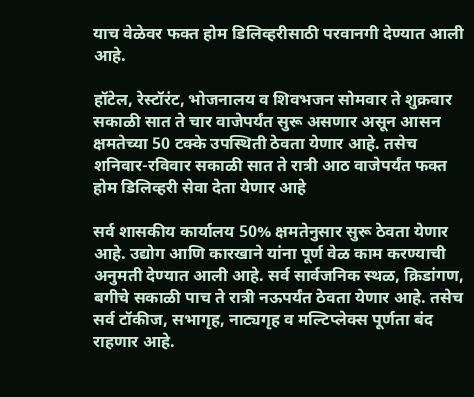याच वेळेवर फक्त होम डिलिव्हरीसाठी परवानगी देण्यात आली आहे.

हॉटेल, रेस्टॉरंट, भोजनालय व शिवभजन सोमवार ते शुक्रवार सकाळी सात ते चार वाजेपर्यंत सुरू असणार असून आसन क्षमतेच्या 50 टक्के उपस्थिती ठेवता येणार आहे. तसेच शनिवार-रविवार सकाळी सात ते रात्री आठ वाजेपर्यंत फक्त होम डिलिव्हरी सेवा देता येणार आहे

सर्व शासकीय कार्यालय 50% क्षमतेनुसार सुरू ठेवता येणार आहे. उद्योग आणि कारखाने यांना पूर्ण वेळ काम करण्याची अनुमती देण्यात आली आहे. सर्व सार्वजनिक स्थळ, क्रिडांगण, बगीचे सकाळी पाच ते रात्री नऊपर्यंत ठेवता येणार आहे. तसेच सर्व टॉकीज, सभागृह, नाट्यगृह व मल्टिप्लेक्स पूर्णता बंद राहणार आहे.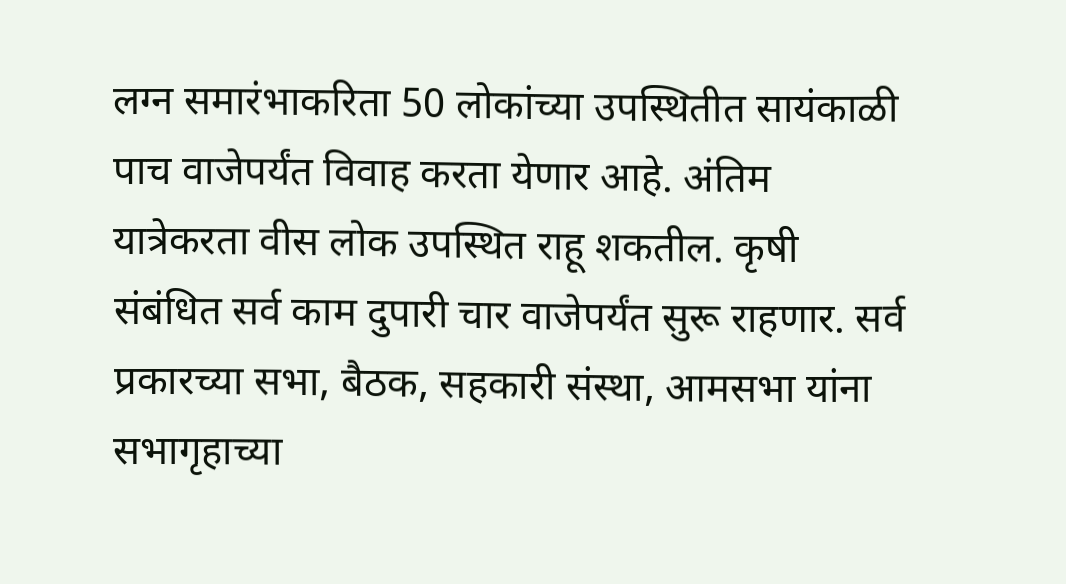लग्न समारंभाकरिता 50 लोकांच्या उपस्थितीत सायंकाळी पाच वाजेपर्यंत विवाह करता येणार आहे. अंतिम यात्रेकरता वीस लोक उपस्थित राहू शकतील. कृषी संबंधित सर्व काम दुपारी चार वाजेपर्यंत सुरू राहणार. सर्व प्रकारच्या सभा, बैठक, सहकारी संस्था, आमसभा यांना सभागृहाच्या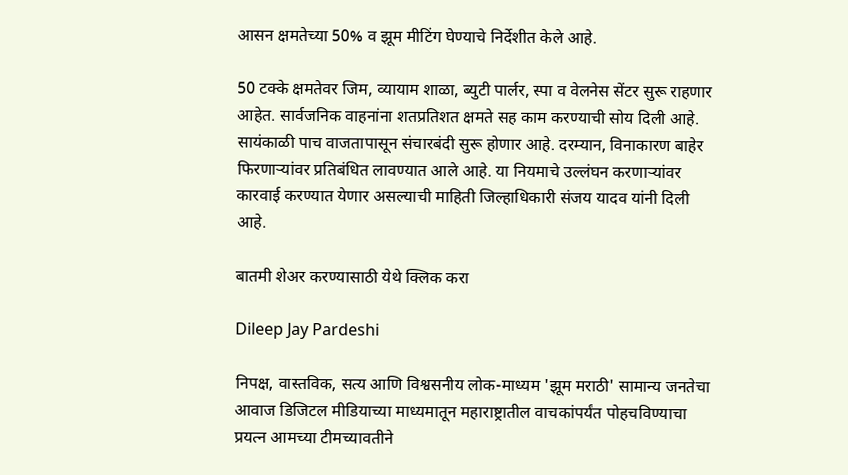आसन क्षमतेच्या 50% व झूम मीटिंग घेण्याचे निर्देशीत केले आहे.

50 टक्के क्षमतेवर जिम, व्यायाम शाळा, ब्युटी पार्लर, स्पा व वेलनेस सेंटर सुरू राहणार आहेत. सार्वजनिक वाहनांना शतप्रतिशत क्षमते सह काम करण्याची सोय दिली आहे. सायंकाळी पाच वाजतापासून संचारबंदी सुरू होणार आहे. दरम्यान, विनाकारण बाहेर फिरणाऱ्यांवर प्रतिबंधित लावण्यात आले आहे. या नियमाचे उल्लंघन करणाऱ्यांवर कारवाई करण्यात येणार असल्याची माहिती जिल्हाधिकारी संजय यादव यांनी दिली आहे.

बातमी शेअर करण्यासाठी येथे क्लिक करा

Dileep Jay Pardeshi

निपक्ष, वास्तविक, सत्य आणि विश्वसनीय लोक-माध्यम 'झूम मराठी' सामान्य जनतेचा आवाज डिजिटल मीडियाच्या माध्यमातून महाराष्ट्रातील वाचकांपर्यंत पोहचविण्याचा प्रयत्न आमच्या टीमच्यावतीने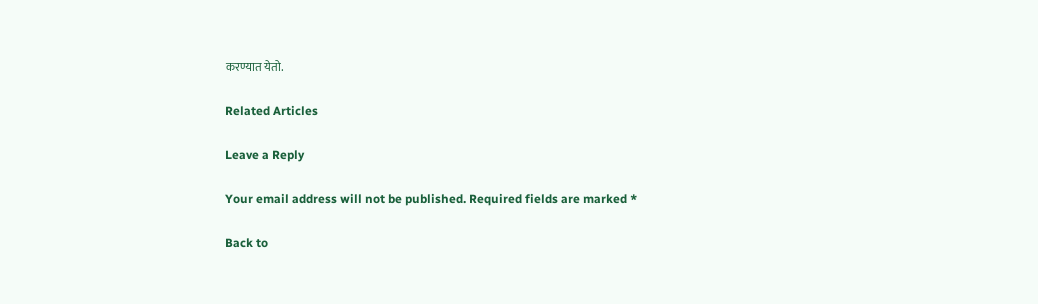करण्यात येतो.

Related Articles

Leave a Reply

Your email address will not be published. Required fields are marked *

Back to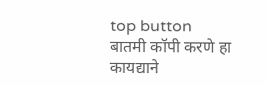top button
बातमी कॉपी करणे हा कायद्याने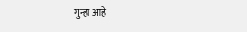गुन्हा आहे